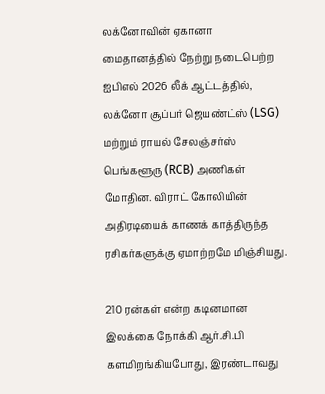லக்னோவின் ஏகானா மைதானத்தில் நேற்று நடைபெற்ற ஐபிஎல் 2026 லீக் ஆட்டத்தில், லக்னோ சூப்பர் ஜெயண்ட்ஸ் (LSG) மற்றும் ராயல் சேலஞ்சர்ஸ் பெங்களூரு (RCB) அணிகள் மோதின. விராட் கோலியின் அதிரடியைக் காணக் காத்திருந்த ரசிகர்களுக்கு ஏமாற்றமே மிஞ்சியது.

210 ரன்கள் என்ற கடினமான இலக்கை நோக்கி ஆர்.சி.பி களமிறங்கியபோது, இரண்டாவது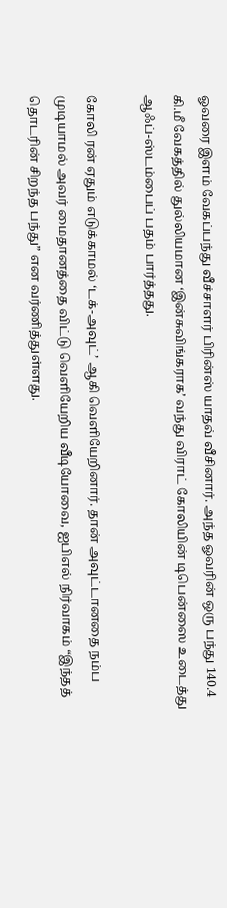ஓவரை இளம் வேகப்பந்து வீச்சாளர் பிரின்ஸ் யாதவ் வீசினார். அந்த ஓவரின் ஒரு பந்து 140.4 கி.மீ வேகத்தில் துல்லியமான ‘இன்சுவிங்கராக’ வந்து விராட் கோலியின் டிபென்ஸை உடைத்து ஆஃப்-ஸ்டம்பைப் பதம் பார்த்தது.

கோலி ரன் ஏதும் எடுக்காமல் ‘டக்-அவுட்’ ஆகி வெளியேறினார். தான் அவுட்டானதை நம்ப முடியாமல் அவர் மைதானத்தை விட்டு வெளியேறிய வீடியோவை, ஐபிஎல் நிர்வாகம் “இந்தத் தொடரின் சிறந்த பந்து” என வர்ணித்துள்ளது.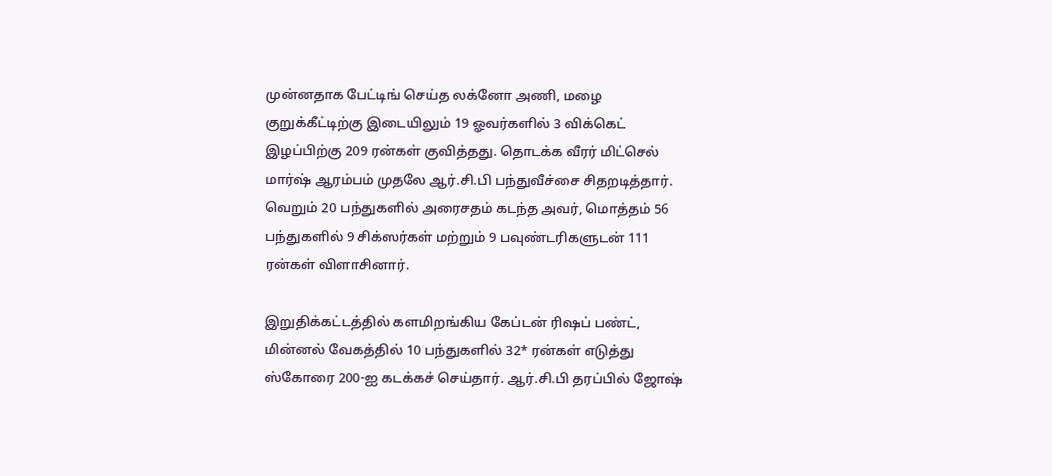முன்னதாக பேட்டிங் செய்த லக்னோ அணி, மழை குறுக்கீட்டிற்கு இடையிலும் 19 ஓவர்களில் 3 விக்கெட் இழப்பிற்கு 209 ரன்கள் குவித்தது. தொடக்க வீரர் மிட்செல் மார்ஷ் ஆரம்பம் முதலே ஆர்.சி.பி பந்துவீச்சை சிதறடித்தார். வெறும் 20 பந்துகளில் அரைசதம் கடந்த அவர், மொத்தம் 56 பந்துகளில் 9 சிக்ஸர்கள் மற்றும் 9 பவுண்டரிகளுடன் 111 ரன்கள் விளாசினார்.

இறுதிக்கட்டத்தில் களமிறங்கிய கேப்டன் ரிஷப் பண்ட், மின்னல் வேகத்தில் 10 பந்துகளில் 32* ரன்கள் எடுத்து ஸ்கோரை 200-ஐ கடக்கச் செய்தார். ஆர்.சி.பி தரப்பில் ஜோஷ்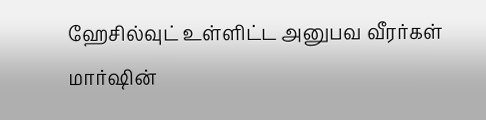ஹேசில்வுட் உள்ளிட்ட அனுபவ வீரர்கள் மார்ஷின்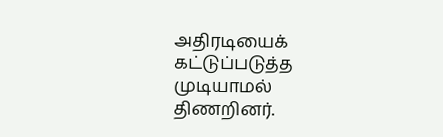அதிரடியைக் கட்டுப்படுத்த முடியாமல் திணறினர்.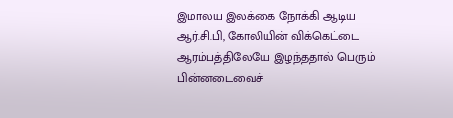இமாலய இலக்கை நோக்கி ஆடிய ஆர்.சி.பி, கோலியின் விக்கெட்டை ஆரம்பத்திலேயே இழந்ததால் பெரும் பின்னடைவைச்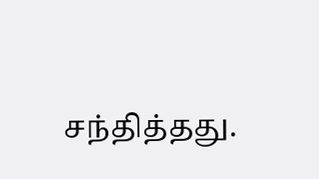சந்தித்தது.